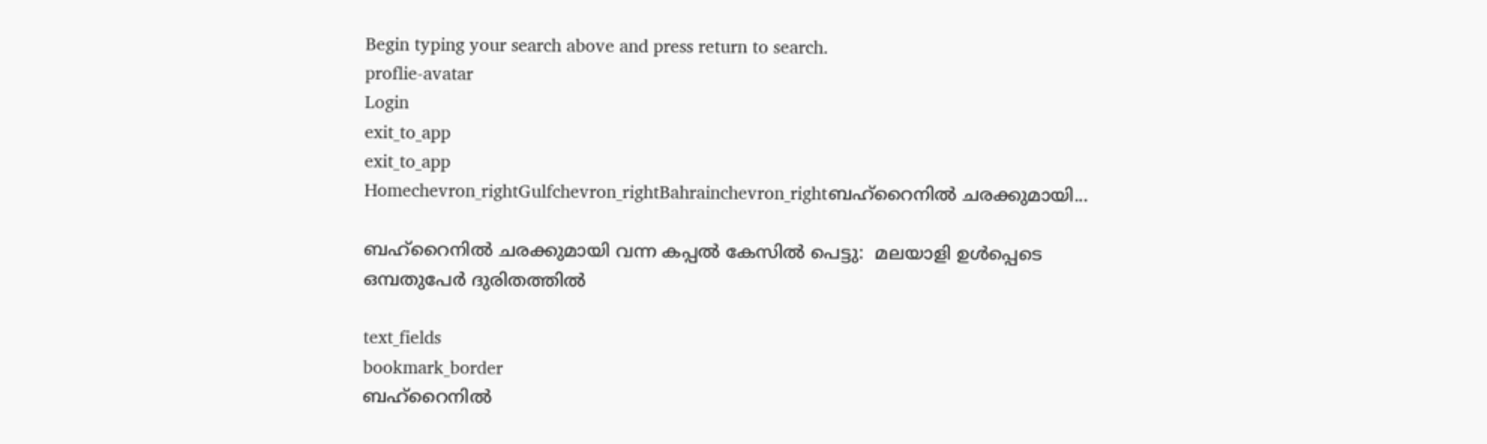Begin typing your search above and press return to search.
proflie-avatar
Login
exit_to_app
exit_to_app
Homechevron_rightGulfchevron_rightBahrainchevron_rightബഹ്റൈനില്‍ ചരക്കുമായി...

ബഹ്റൈനില്‍ ചരക്കുമായി വന്ന കപ്പല്‍ കേസില്‍ പെട്ടു:  മലയാളി ഉള്‍പ്പെടെ ഒമ്പതുപേര്‍ ദുരിതത്തില്‍

text_fields
bookmark_border
ബഹ്റൈനില്‍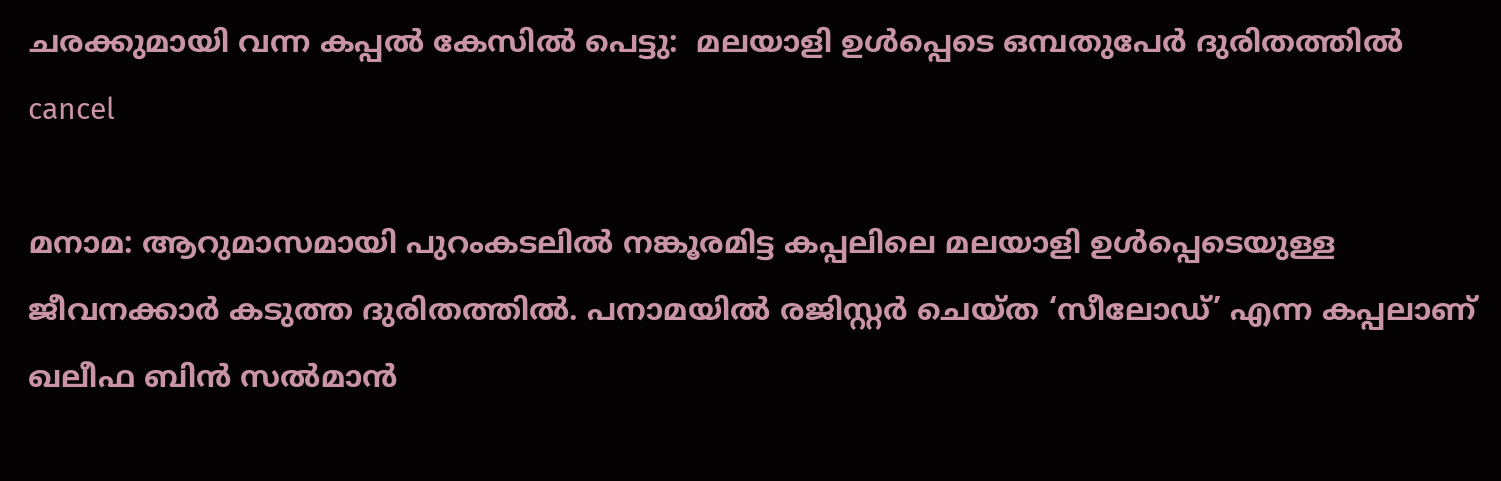ചരക്കുമായി വന്ന കപ്പല്‍ കേസില്‍ പെട്ടു:  മലയാളി ഉള്‍പ്പെടെ ഒമ്പതുപേര്‍ ദുരിതത്തില്‍
cancel

മനാമ: ആറുമാസമായി പുറംകടലില്‍ നങ്കൂരമിട്ട കപ്പലിലെ മലയാളി ഉള്‍പ്പെടെയുള്ള ജീവനക്കാര്‍ കടുത്ത ദുരിതത്തില്‍. പനാമയില്‍ രജിസ്റ്റര്‍ ചെയ്ത ‘സീലോഡ്’ എന്ന കപ്പലാണ് ഖലീഫ ബിന്‍ സല്‍മാന്‍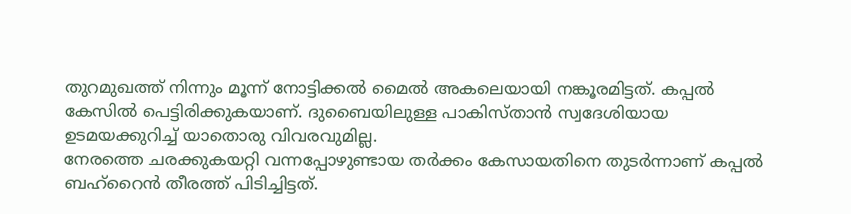തുറമുഖത്ത് നിന്നും മൂന്ന് നോട്ടിക്കല്‍ മൈല്‍ അകലെയായി നങ്കൂരമിട്ടത്. കപ്പല്‍ കേസില്‍ പെട്ടിരിക്കുകയാണ്. ദുബൈയിലുള്ള പാകിസ്താന്‍ സ്വദേശിയായ ഉടമയക്കുറിച്ച് യാതൊരു വിവരവുമില്ല.
നേരത്തെ ചരക്കുകയറ്റി വന്നപ്പോഴുണ്ടായ തര്‍ക്കം കേസായതിനെ തുടര്‍ന്നാണ് കപ്പല്‍ ബഹ്റൈന്‍ തീരത്ത് പിടിച്ചിട്ടത്.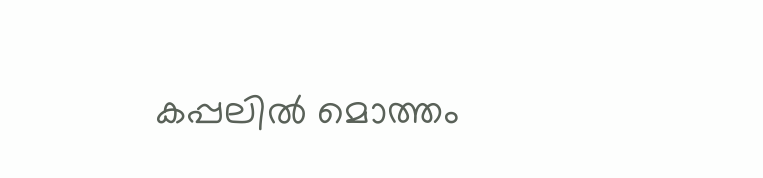കപ്പലില്‍ മൊത്തം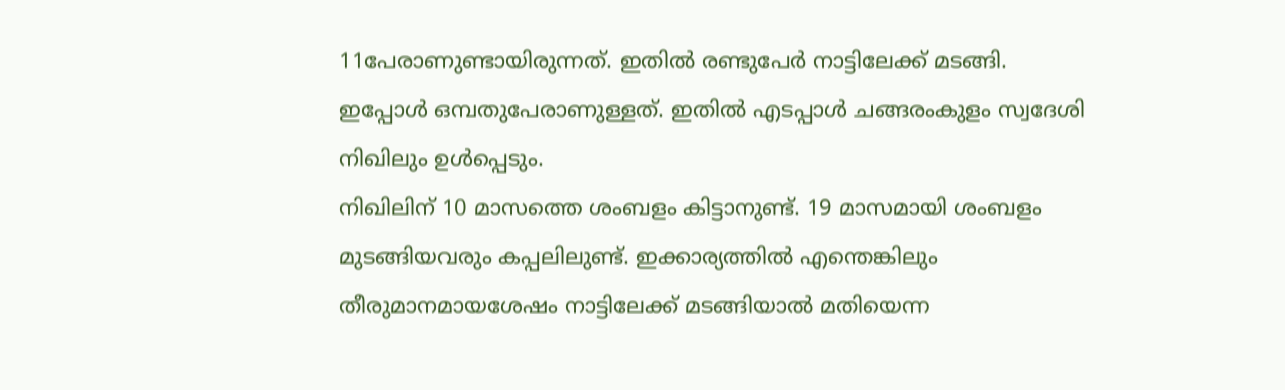11പേരാണുണ്ടായിരുന്നത്. ഇതില്‍ രണ്ടുപേര്‍ നാട്ടിലേക്ക് മടങ്ങി. ഇപ്പോള്‍ ഒമ്പതുപേരാണുള്ളത്. ഇതില്‍ എടപ്പാള്‍ ചങ്ങരംകുളം സ്വദേശി നിഖിലും ഉള്‍പ്പെടും.
നിഖിലിന് 10 മാസത്തെ ശംബളം കിട്ടാനുണ്ട്. 19 മാസമായി ശംബളം മുടങ്ങിയവരും കപ്പലിലുണ്ട്. ഇക്കാര്യത്തില്‍ എന്തെങ്കിലും തീരുമാനമായശേഷം നാട്ടിലേക്ക് മടങ്ങിയാല്‍ മതിയെന്ന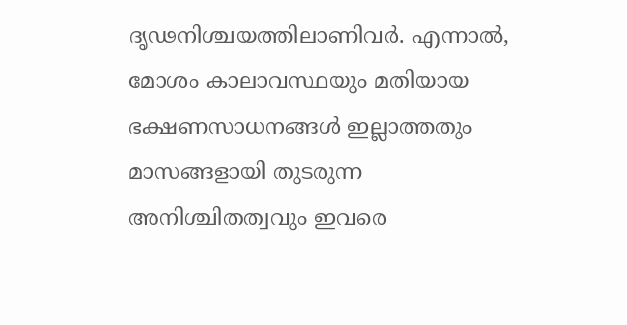ദൃഢനിശ്ചയത്തിലാണിവര്‍. എന്നാല്‍, മോശം കാലാവസ്ഥയും മതിയായ ഭക്ഷണസാധനങ്ങള്‍ ഇല്ലാത്തതും മാസങ്ങളായി തുടരുന്ന അനിശ്ചിതത്വവും ഇവരെ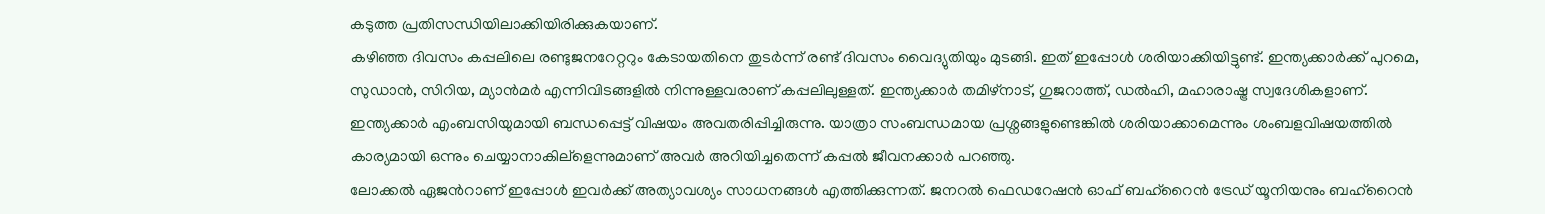കടുത്ത പ്രതിസന്ധിയിലാക്കിയിരിക്കുകയാണ്.
കഴിഞ്ഞ ദിവസം കപ്പലിലെ രണ്ടുജനറേറ്ററും കേടായതിനെ തുടര്‍ന്ന് രണ്ട് ദിവസം വൈദ്യുതിയും മുടങ്ങി. ഇത് ഇപ്പോള്‍ ശരിയാക്കിയിട്ടുണ്ട്. ഇന്ത്യക്കാര്‍ക്ക് പുറമെ, സുഡാന്‍, സിറിയ, മ്യാന്‍മര്‍ എന്നിവിടങ്ങളില്‍ നിന്നുള്ളവരാണ് കപ്പലിലുള്ളത്. ഇന്ത്യക്കാര്‍ തമിഴ്നാട്, ഗുജറാത്ത്, ഡല്‍ഹി, മഹാരാഷ്ട്ര സ്വദേശികളാണ്.
ഇന്ത്യക്കാര്‍ എംബസിയുമായി ബന്ധപ്പെട്ട് വിഷയം അവതരിപ്പിച്ചിരുന്നു. യാത്രാ സംബന്ധമായ പ്രശ്നങ്ങളുണ്ടെങ്കില്‍ ശരിയാക്കാമെന്നും ശംബളവിഷയത്തില്‍ കാര്യമായി ഒന്നും ചെയ്യാനാകില്ളെന്നുമാണ് അവര്‍ അറിയിച്ചതെന്ന് കപ്പല്‍ ജീവനക്കാര്‍ പറഞ്ഞു.
ലോക്കല്‍ ഏജന്‍റാണ് ഇപ്പോള്‍ ഇവര്‍ക്ക് അത്യാവശ്യം സാധനങ്ങള്‍ എത്തിക്കുന്നത്. ജനറല്‍ ഫെഡറേഷന്‍ ഓഫ് ബഹ്റൈന്‍ ട്രേഡ് യൂനിയനും ബഹ്റൈന്‍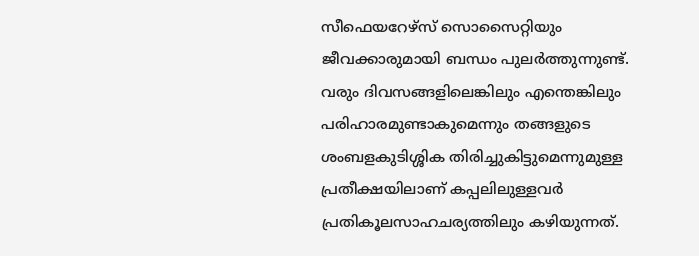സീഫെയറേഴ്സ് സൊസൈറ്റിയും ജീവക്കാരുമായി ബന്ധം പുലര്‍ത്തുന്നുണ്ട്. വരും ദിവസങ്ങളിലെങ്കിലും എന്തെങ്കിലും പരിഹാരമുണ്ടാകുമെന്നും തങ്ങളുടെ ശംബളകുടിശ്ശിക തിരിച്ചുകിട്ടുമെന്നുമുള്ള പ്രതീക്ഷയിലാണ് കപ്പലിലുള്ളവര്‍ പ്രതികൂലസാഹചര്യത്തിലും കഴിയുന്നത്.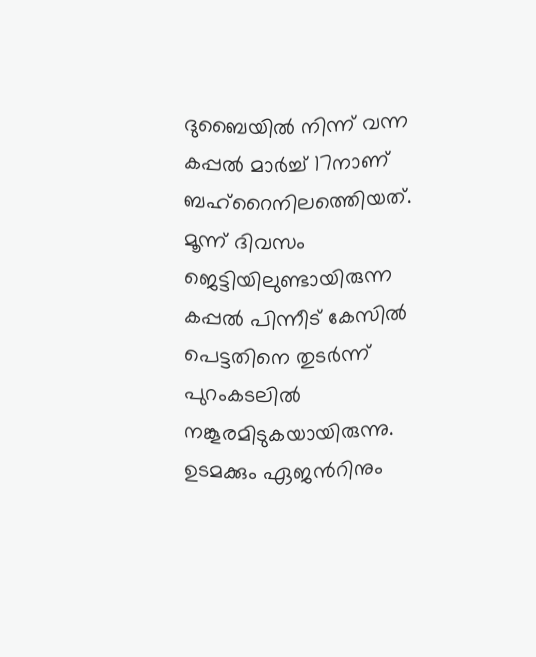ദുബൈയില്‍ നിന്ന് വന്ന കപ്പല്‍ മാര്‍ച്ച് 17നാണ് ബഹ്റൈനിലത്തെിയത്. മൂന്ന് ദിവസം ജെട്ടിയിലുണ്ടായിരുന്ന കപ്പല്‍ പിന്നീട് കേസില്‍ പെട്ടതിനെ തുടര്‍ന്ന് പുറംകടലില്‍ നങ്കൂരമിടുകയായിരുന്നു.
ഉടമക്കും ഏജന്‍റിനും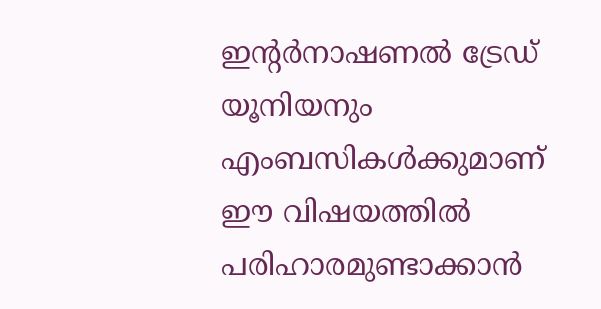ഇന്‍റര്‍നാഷണല്‍ ട്രേഡ് യൂനിയനും എംബസികള്‍ക്കുമാണ് ഈ വിഷയത്തില്‍ പരിഹാരമുണ്ടാക്കാന്‍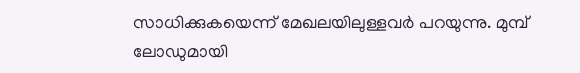സാധിക്കുകയെന്ന് മേഖലയിലുള്ളവര്‍ പറയുന്നു. മുമ്പ് ലോഡുമായി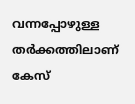വന്നപ്പോഴുള്ള തര്‍ക്കത്തിലാണ് കേസ്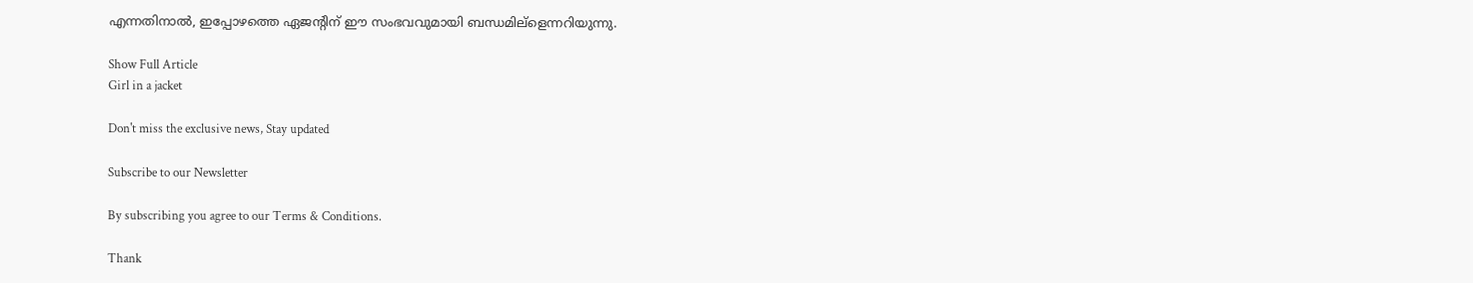എന്നതിനാല്‍, ഇപ്പോഴത്തെ ഏജന്‍റിന് ഈ സംഭവവുമായി ബന്ധമില്ളെന്നറിയുന്നു.

Show Full Article
Girl in a jacket

Don't miss the exclusive news, Stay updated

Subscribe to our Newsletter

By subscribing you agree to our Terms & Conditions.

Thank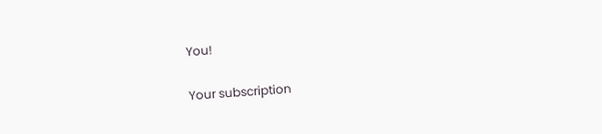You!

Your subscription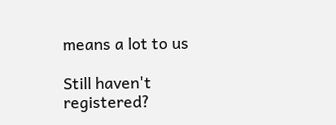means a lot to us

Still haven't registered?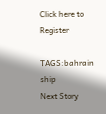Click here to Register

TAGS:bahrain ship
Next Story